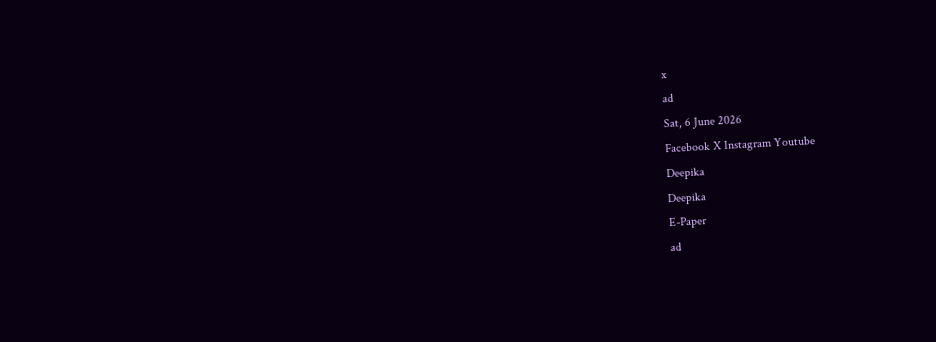x
ad
Sat, 6 June 2026
Facebook X Instagram Youtube
Deepika
Deepika
E-Paper
ad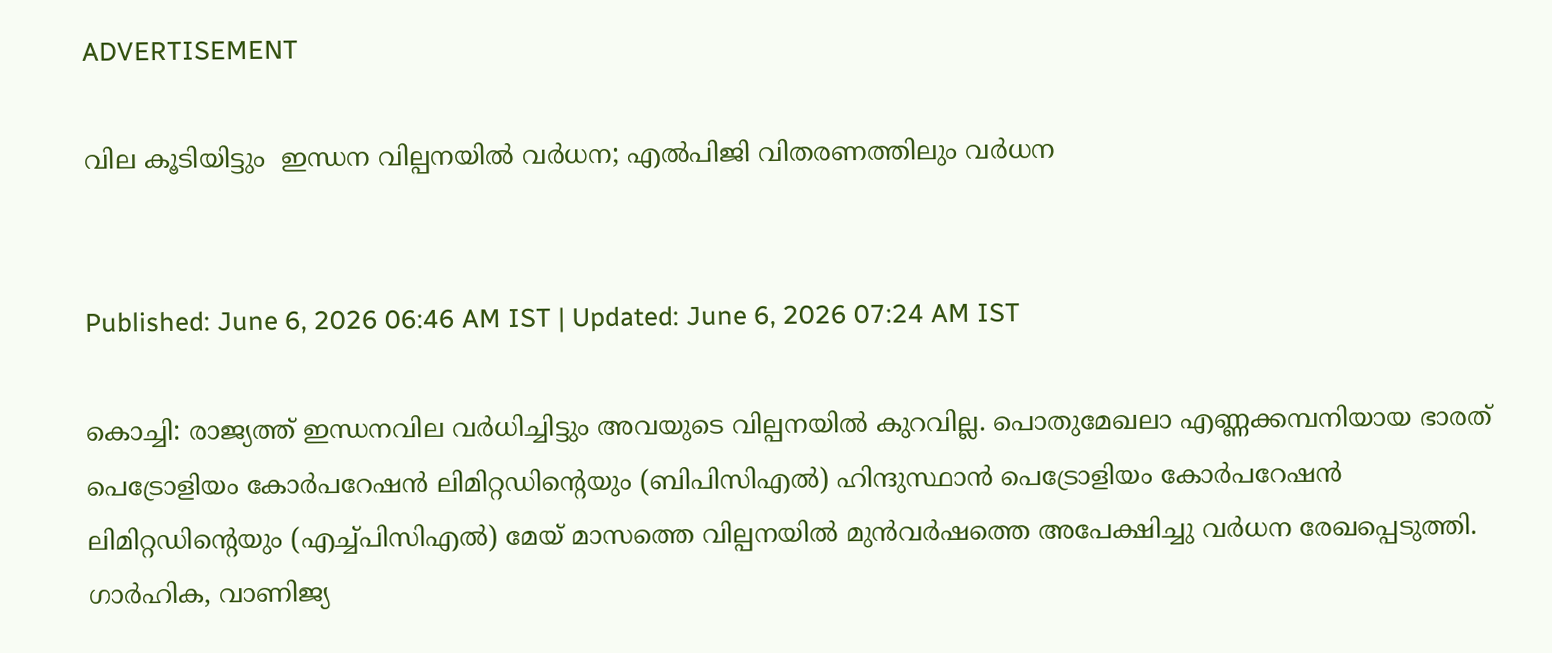ADVERTISEMENT

വില കൂടിയിട്ടും  ഇന്ധന വില്പനയിൽ വർധന; എൽപിജി വിതരണത്തിലും വർധന


Published: June 6, 2026 06:46 AM IST | Updated: June 6, 2026 07:24 AM IST

കൊച്ചി: രാജ്യത്ത് ഇന്ധനവില വർധിച്ചിട്ടും അവയുടെ വില്പനയിൽ കുറവില്ല. പൊതുമേഖലാ എണ്ണക്കമ്പനിയായ ഭാരത് പെട്രോളിയം കോർപറേഷൻ ലിമിറ്റഡിന്‍റെയും (ബിപിസിഎൽ) ഹിന്ദുസ്ഥാൻ പെട്രോളിയം കോർപറേഷൻ ലിമിറ്റഡിന്‍റെയും (എച്ച്പിസിഎൽ) മേയ് മാസത്തെ വില്പനയിൽ മുൻവർഷത്തെ അപേക്ഷിച്ചു വർധന രേഖപ്പെടുത്തി. ഗാർഹിക, വാണിജ്യ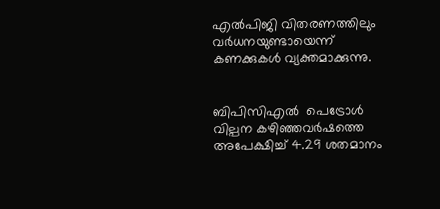എൽപിജി വിതരണത്തിലും വർധനയുണ്ടായെന്ന് കണക്കുകൾ വ്യക്തമാക്കുന്നു.


ബിപിസിഎൽ  പെട്രോൾ വില്പന കഴിഞ്ഞവർഷത്തെ അപേക്ഷിച്ച് 4.29 ശതമാനം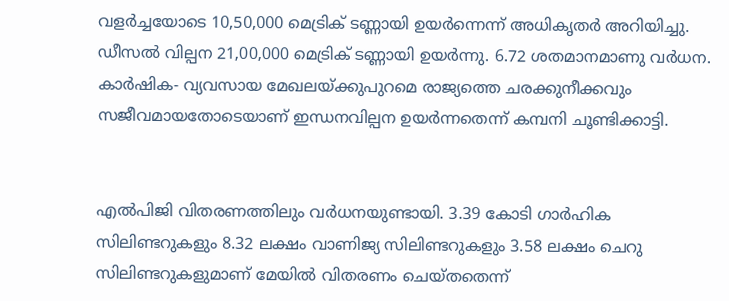വളർച്ചയോടെ 10,50,000 മെട്രിക് ടണ്ണായി ഉയർന്നെന്ന് അധികൃതർ അറിയിച്ചു. ഡീസൽ വില്പന 21,00,000 മെട്രിക് ടണ്ണായി ഉയർന്നു. 6.72 ശതമാനമാണു വർധന. കാർഷിക- വ്യവസായ മേഖലയ്ക്കുപുറമെ രാജ്യത്തെ ചരക്കുനീക്കവും സജീവമായതോടെയാണ് ഇന്ധനവില്പന ഉയർന്നതെന്ന് കമ്പനി ചൂണ്ടിക്കാട്ടി.


എൽപിജി വിതരണത്തിലും വർധനയുണ്ടായി. 3.39 കോടി ഗാർഹിക സിലിണ്ടറുകളും 8.32 ലക്ഷം വാണിജ്യ സിലിണ്ടറുകളും 3.58 ലക്ഷം ചെറു സിലിണ്ടറുകളുമാണ് മേയിൽ വിതരണം ചെയ്തതെന്ന്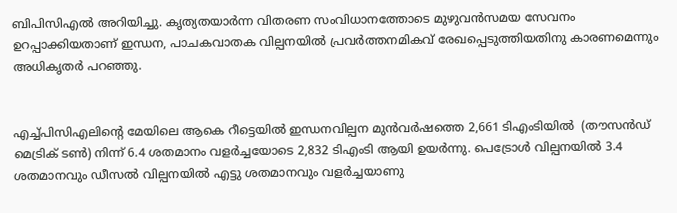ബിപിസിഎൽ അറിയിച്ചു. കൃത്യതയാർന്ന വിതരണ സംവിധാനത്തോടെ മുഴുവൻസമയ സേവനം ഉറപ്പാക്കിയതാണ് ഇന്ധന, പാചകവാതക വില്പനയിൽ പ്രവർത്തനമികവ് രേഖപ്പെടുത്തിയതിനു കാരണമെന്നും അധികൃതർ പറഞ്ഞു.


എച്ച്പിസിഎലിന്‍റെ മേയിലെ ആകെ റീട്ടെയിൽ ഇന്ധനവില്പന മുൻവർഷത്തെ 2,661 ടിഎംടിയിൽ  (തൗസൻഡ് മെട്രിക് ടൺ) നിന്ന് 6.4 ശതമാനം വളർച്ചയോടെ 2,832 ടിഎംടി ആയി ഉയർന്നു. പെട്രോൾ വില്പനയിൽ 3.4 ശതമാനവും ഡീസൽ വില്പനയിൽ എട്ടു ശതമാനവും വളർച്ചയാണു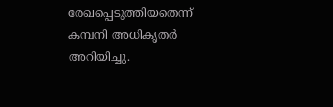രേഖപ്പെടുത്തിയതെന്ന് കമ്പനി അധികൃതർ അറിയിച്ചു.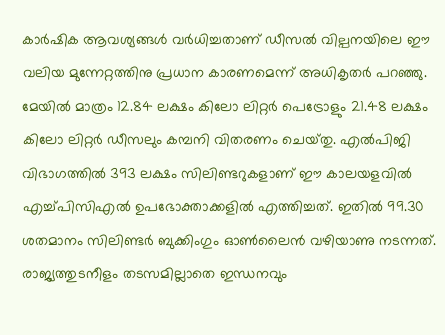കാർഷിക ആവശ്യങ്ങൾ വർധിച്ചതാണ് ഡീസൽ വില്പനയിലെ ഈ വലിയ മുന്നേറ്റത്തിനു പ്രധാന കാരണമെന്ന് അധികൃതർ പറഞ്ഞു. മേയിൽ മാത്രം 12.84 ലക്ഷം കിലോ ലിറ്റർ പെട്രോളും 21.48 ലക്ഷം കിലോ ലിറ്റർ ഡീസലും കമ്പനി വിതരണം ചെയ്‌തു. എൽപിജി വിഭാഗത്തിൽ 393 ലക്ഷം സിലിണ്ടറുകളാണ് ഈ കാലയളവിൽ എച്ച്പിസിഎൽ ഉപഭോക്താക്കളിൽ എത്തിച്ചത്. ഇതിൽ 99.30 ശതമാനം സിലിണ്ടർ ബുക്കിംഗും ഓൺലൈൻ വഴിയാണു നടന്നത്. രാജ്യത്തുടനീളം തടസമില്ലാതെ ഇന്ധനവും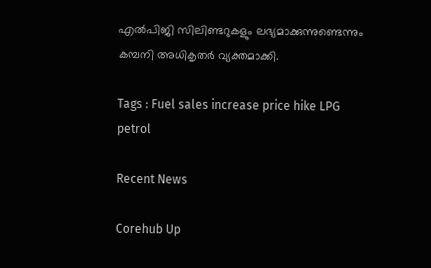എൽപിജി സിലിണ്ടറുകളും ലഭ്യമാക്കുന്നുണ്ടെന്നും കമ്പനി അധികൃതർ വ്യക്തമാക്കി.

Tags : Fuel sales increase price hike LPG petrol

Recent News

Corehub Up